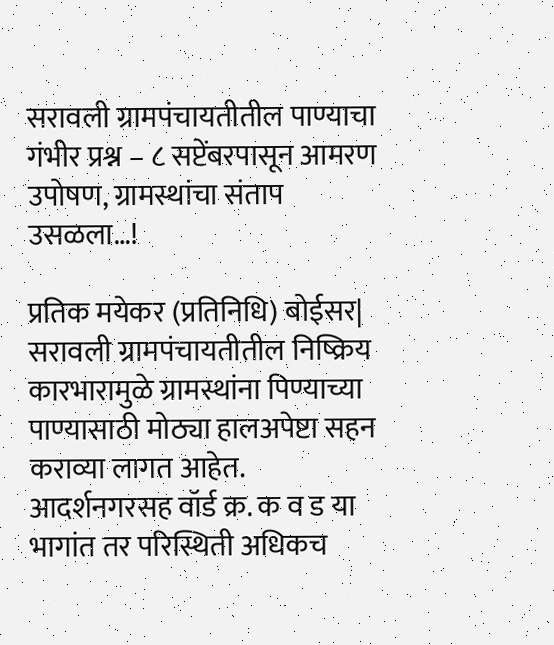सरावली ग्रामपंचायतीतील पाण्याचा गंभीर प्रश्न – ८ सप्टेंबरपासून आमरण उपोषण, ग्रामस्थांचा संताप उसळला…!

प्रतिक मयेकर (प्रतिनिधि) बोईसर| सरावली ग्रामपंचायतीतील निष्क्रिय कारभारामुळे ग्रामस्थांना पिण्याच्या पाण्यासाठी मोठ्या हालअपेष्टा सहन कराव्या लागत आहेत. आदर्शनगरसह वॉर्ड क्र. क व ड या भागांत तर परिस्थिती अधिकच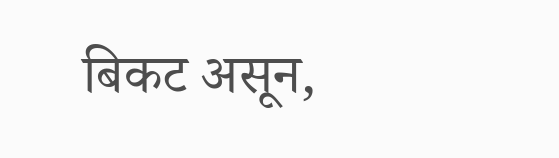बिकट असून,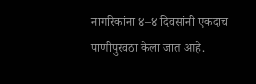नागरिकांना ४–४ दिवसांनी एकदाच पाणीपुरवठा केला जात आहे.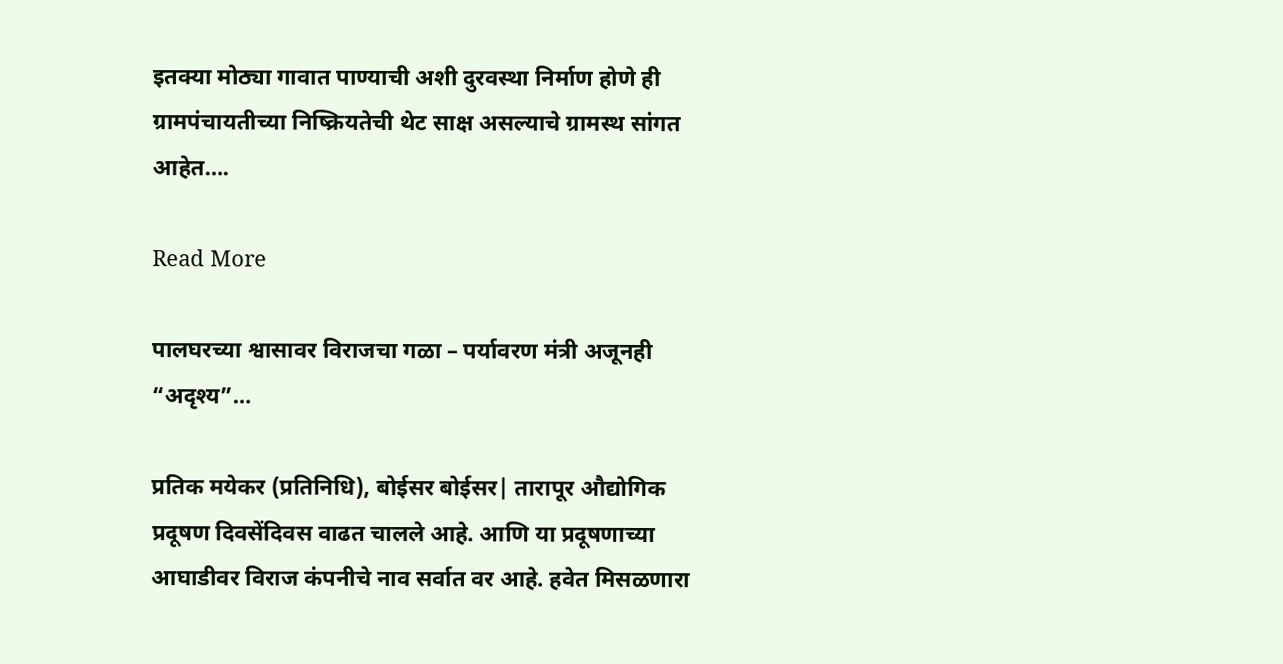इतक्या मोठ्या गावात पाण्याची अशी दुरवस्था निर्माण होणे ही ग्रामपंचायतीच्या निष्क्रियतेची थेट साक्ष असल्याचे ग्रामस्थ सांगत आहेत….

Read More

पालघरच्या श्वासावर विराजचा गळा – पर्यावरण मंत्री अजूनही “अदृश्य”…

प्रतिक मयेकर (प्रतिनिधि), बोईसर बोईसर| तारापूर औद्योगिक प्रदूषण दिवसेंदिवस वाढत चालले आहे. आणि या प्रदूषणाच्या आघाडीवर विराज कंपनीचे नाव सर्वात वर आहे. हवेत मिसळणारा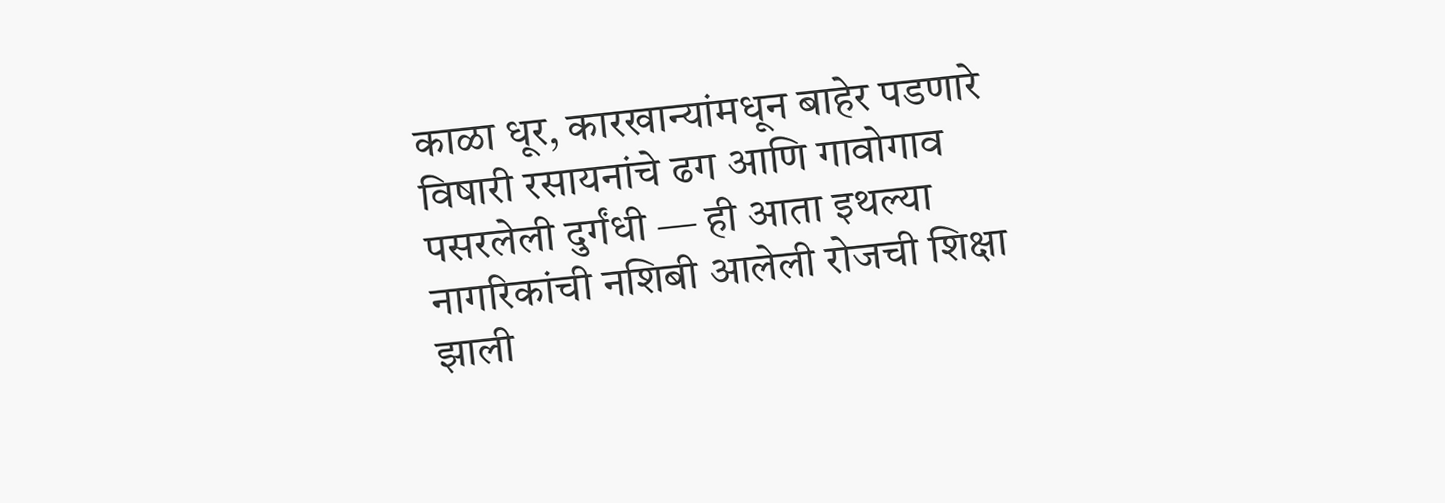काळा धूर, कारखान्यांमधून बाहेर पडणारे विषारी रसायनांचे ढग आणि गावोगाव पसरलेली दुर्गंधी — ही आता इथल्या नागरिकांची नशिबी आलेली रोजची शिक्षा झाली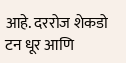आहे. दररोज शेकडो टन धूर आणि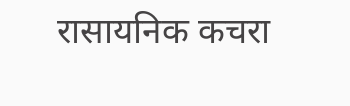रासायनिक कचरा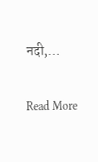नदी,…

Read More